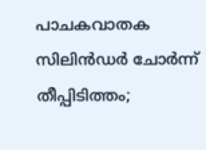പാചകവാതക സിലിൻഡർ ചോർന്ന് തീപ്പിടിത്തം;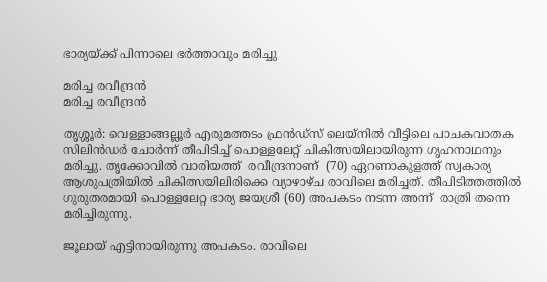ഭാര്യയ്ക്ക് പിന്നാലെ ഭർത്താവും മരിച്ചു

മരിച്ച രവീന്ദ്രൻ
മരിച്ച രവീന്ദ്രൻ

തൃശ്ശൂർ: വെള്ളാങ്ങല്ലൂർ എരുമത്തടം ഫ്രൻഡ്‌സ്‌ ലെയ്‌നിൽ വീട്ടിലെ പാചകവാതക സിലിൻഡർ ചോർന്ന് തീപിടിച്ച് പൊള്ളലേറ്റ് ചികിത്സയിലായിരുന്ന ഗൃഹനാഥനും മരിച്ചു. തൃക്കോവിൽ വാരിയത്ത്  രവീന്ദ്രനാണ്  (70) ഏറണാകുളത്ത് സ്വകാര്യ ആശുപത്രിയിൽ ചികിത്സയിലിരിക്കെ വ്യാഴാഴ്ച രാവിലെ മരിച്ചത്. തീപിടിത്തത്തിൽ ഗുരുതരമായി പൊള്ളലേറ്റ ഭാര്യ ജയശ്രീ (60) അപകടം നടന്ന അന്ന്  രാത്രി തന്നെ മരിച്ചിരുന്നു.

ജൂലായ് എട്ടിനായിരുന്നു അപകടം. രാവിലെ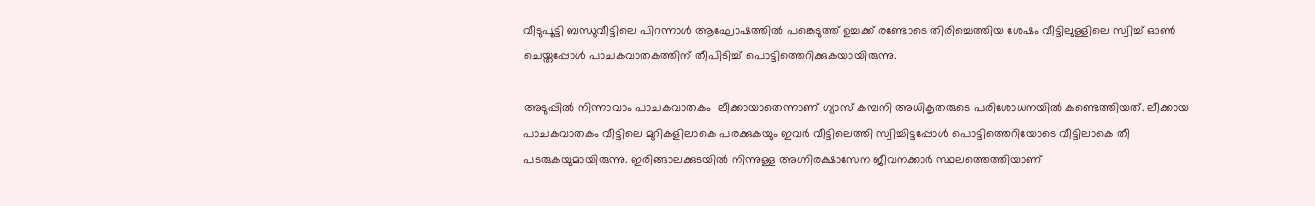വീടുപൂട്ടി ബന്ധുവീട്ടിലെ പിറന്നാൾ ആഘോഷത്തിൽ പങ്കെടുത്ത് ഉച്ചക്ക് രണ്ടോടെ തിരിച്ചെത്തിയ ശേഷം വീട്ടിലുള്ളിലെ സ്വിച്ച് ഓൺ ചെയ്തപ്പോൾ പാചകവാതകത്തിന് തീപിടിച്ച് പൊട്ടിത്തെറിക്കുകയായിരുന്നു.

അടുപ്പിൽ നിന്നാവാം പാചകവാതകം  ലീക്കായാതെന്നാണ് ഗ്യാസ് കമ്പനി അധികൃതരുടെ പരിശോധനയിൽ കണ്ടെത്തിയത്. ലീക്കായ പാചകവാതകം വീട്ടിലെ മുറികളിലാകെ പരക്കുകയും ഇവർ വീട്ടിലെത്തി സ്വിച്ചിട്ടപ്പോൾ പൊട്ടിത്തെറിയോടെ വീട്ടിലാകെ തീ പടരുകയുമായിരുന്നു. ഇരിങ്ങാലക്കുടയിൽ നിന്നുള്ള അഗ്നിരക്ഷാസേന ജീവനക്കാർ സ്ഥലത്തെത്തിയാണ്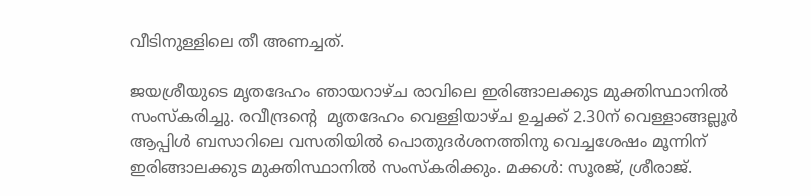വീടിനുള്ളിലെ തീ അണച്ചത്.

ജയശ്രീയുടെ മൃതദേഹം ഞായറാഴ്ച രാവിലെ ഇരിങ്ങാലക്കുട മുക്തിസ്ഥാനിൽ സംസ്കരിച്ചു. രവീന്ദ്രന്റെ  മൃതദേഹം വെള്ളിയാഴ്ച ഉച്ചക്ക് 2.30ന് വെള്ളാങ്ങല്ലൂർ ആപ്പിൾ ബസാറിലെ വസതിയിൽ പൊതുദർശനത്തിനു വെച്ചശേഷം മൂന്നിന് ഇരിങ്ങാലക്കുട മുക്തിസ്ഥാനിൽ സംസ്കരിക്കും. മക്കൾ: സൂരജ്, ശ്രീരാജ്.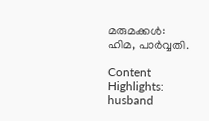മരുമക്കൾ: ഹിമ, പാർവ്വതി.

Content Highlights: husband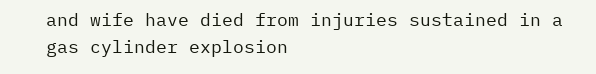and wife have died from injuries sustained in a gas cylinder explosion